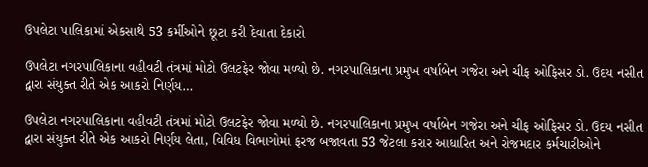ઉપલેટા પાલિકામાં એકસાથે 53 કર્મીઓને છૂટા કરી દેવાતા દેકારો

ઉપલેટા નગરપાલિકાના વહીવટી તંત્રમાં મોટો ઉલટફેર જોવા મળ્યો છે. નગરપાલિકાના પ્રમુખ વર્ષાબેન ગજેરા અને ચીફ ઓફિસર ડો. ઉદય નસીત દ્વારા સંયુક્ત રીતે એક આકરો નિર્ણય…

ઉપલેટા નગરપાલિકાના વહીવટી તંત્રમાં મોટો ઉલટફેર જોવા મળ્યો છે. નગરપાલિકાના પ્રમુખ વર્ષાબેન ગજેરા અને ચીફ ઓફિસર ડો. ઉદય નસીત દ્વારા સંયુક્ત રીતે એક આકરો નિર્ણય લેતા, વિવિધ વિભાગોમાં ફરજ બજાવતા 53 જેટલા કરાર આધારિત અને રોજમદાર કર્મચારીઓને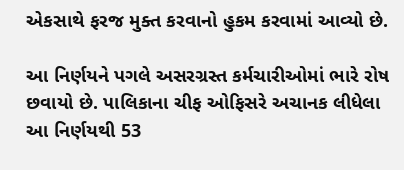એકસાથે ફરજ મુક્ત કરવાનો હુકમ કરવામાં આવ્યો છે.

આ નિર્ણયને પગલે અસરગ્રસ્ત કર્મચારીઓમાં ભારે રોષ છવાયો છે. પાલિકાના ચીફ ઓફિસરે અચાનક લીધેલા આ નિર્ણયથી 53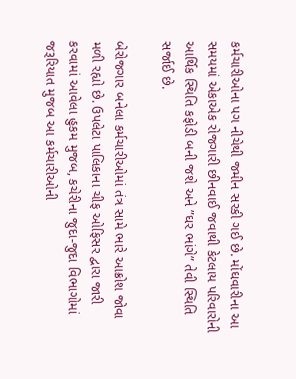કર્મચારીઓના પગ નીચેથી જમીન સરકી ગઈ છે. મોંઘવારીના આ સમયમાં એકાએક રોજગારી છીનવાઈ જવાથી કેટલાય પરિવારોની આર્થિક સ્થિતિ કફોડી બની જશે અને ”ઘર ભાંગે” તેવી સ્થિતિ સર્જાઈ છે.

બેરોજગાર બનેલા કર્મચારીઓમાં તંત્ર સામે ભારે આક્રોશ જોવા મળી રહ્યો છે. ઉપલેટા પાલિકાના ચીફ ઓફિસર દ્વારા જારી કરવામાં આવેલા હુકમ મુજબ, કચેરીના જુદા-જુદા વિભાગોમાં જરૂરિયાત મુજબ આ કર્મચારીઓની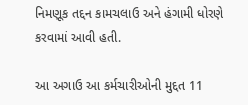નિમણૂક તદ્દન કામચલાઉ અને હંગામી ધોરણે કરવામાં આવી હતી.

આ અગાઉ આ કર્મચારીઓની મુદ્દત 11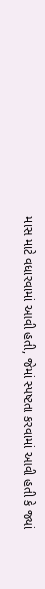માસ માટે વધારવામાં આવી હતી, જેમાં સ્પષ્ટતા કરવામાં આવી હતી કે જ્યાં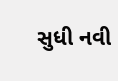સુધી નવી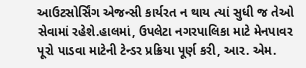આઉટસોર્સિંગ એજન્સી કાર્યરત ન થાય ત્યાં સુધી જ તેઓ સેવામાં રહેશે.હાલમાં, ઉપલેટા નગરપાલિકા માટે મેનપાવર પૂરો પાડવા માટેની ટેન્ડર પ્રક્રિયા પૂર્ણ કરી, આર. એમ.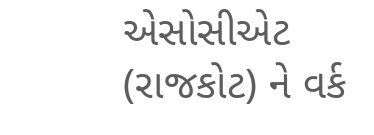એસોસીએટ (રાજકોટ) ને વર્ક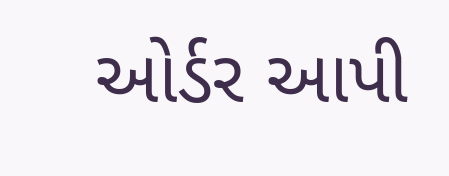ઓર્ડર આપી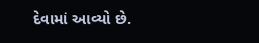દેવામાં આવ્યો છે.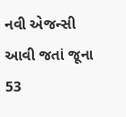નવી એજન્સી આવી જતાં જૂના 53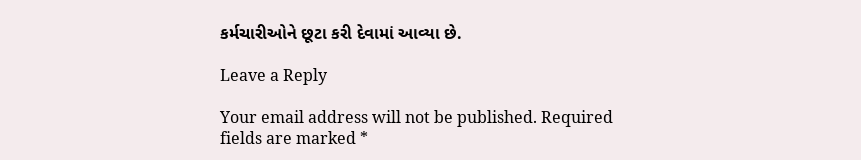કર્મચારીઓને છૂટા કરી દેવામાં આવ્યા છે.

Leave a Reply

Your email address will not be published. Required fields are marked *